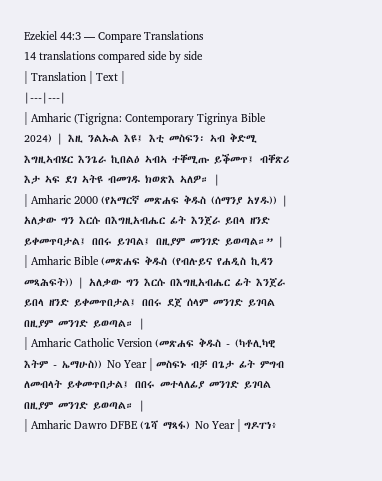Ezekiel 44:3 — Compare Translations
14 translations compared side by side
| Translation | Text |
|---|---|
| Amharic (Tigrigna: Contemporary Tigrinya Bible 2024) | እዚ ንልኡል እዩ፤ እቲ መስፍን፡ ኣብ ቅድሚ እግዚኣብሄር እንጌራ ኪበልዕ ኣብኣ ተቐሚጡ ይቕመጥ፤ ብቐጽሪ እታ ኣፍ ደገ ኣትዩ ብመገዱ ክወጽእ ኣለዎ። |
| Amharic 2000 (የአማርኛ መጽሐፍ ቅዱስ (ሰማንያ አሃዱ)) | አለቃው ግን እርሱ በእግዚአብሔር ፊት እንጀራ ይበላ ዘንድ ይቀመጥባታል፤ በበሩ ይገባል፤ በዚያም መንገድ ይወጣል።” |
| Amharic Bible (መጽሐፍ ቅዱስ (የብሉይና የሐዲስ ኪዳን መጻሕፍት)) | አለቃው ግን እርሱ በእግዚአብሔር ፊት እንጀራ ይበላ ዘንድ ይቀመጥበታል፤ በበሩ ደጀ ሰላም መንገድ ይገባል በዚያም መንገድ ይወጣል። |
| Amharic Catholic Version (መጽሐፍ ቅዱስ - (ካቶሊካዊ እትም - ኤማሁስ)) No Year | መስፍኑ ብቻ በጌታ ፊት ምግብ ለመብላት ይቀመጥበታል፤ በበሩ መተላለፊያ መንገድ ይገባል በዚያም መንገድ ይወጣል። |
| Amharic Dawro DFBE (ጌሻ ማጻፋ) No Year | ግዶፐነ፥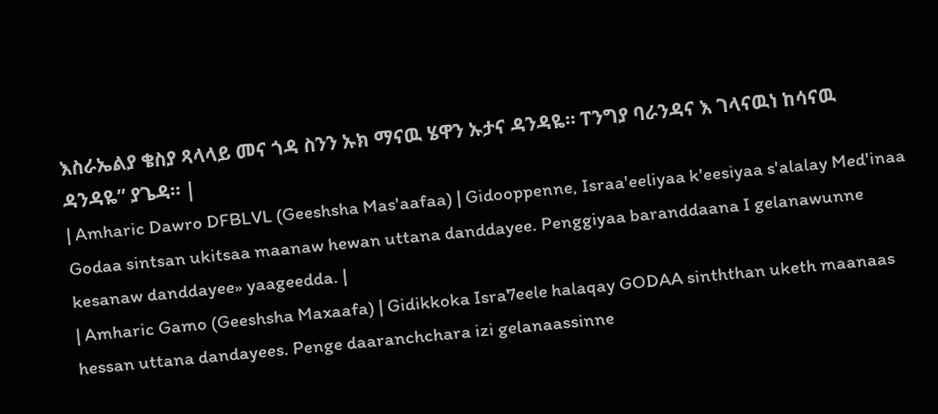እስራኤልያ ቄስያ ጻላላይ መና ጎዳ ስንን ኡክ ማናዉ ሄዋን ኡታና ዳንዳዬ። ፐንግያ ባራንዳና እ ገላናዉነ ከሳናዉ ዳንዳዬ” ያጌዳ። |
| Amharic Dawro DFBLVL (Geeshsha Mas'aafaa) | Gidooppenne, Israa'eeliyaa k'eesiyaa s'alalay Med'inaa Godaa sintsan ukitsaa maanaw hewan uttana danddayee. Penggiyaa baranddaana I gelanawunne kesanaw danddayee» yaageedda. |
| Amharic Gamo (Geeshsha Maxaafa) | Gidikkoka Isra7eele halaqay GODAA sinththan uketh maanaas hessan uttana dandayees. Penge daaranchchara izi gelanaassinne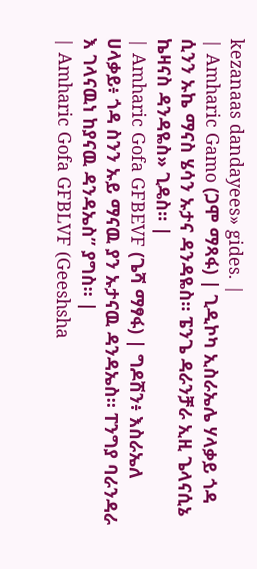kezanaas dandayees» gides. |
| Amharic Gamo (ጋሞ ማጻፋ) | ጊዲኮካ ኢስራኤሌ ሃላቃይ ጎዳ ሲንን ኡኬ ማናስ ሄሳን ኡታና ዳንዳዬስ። ፔንጌ ዳራንቻራ ኢዚ ጌላናሲኔ ኬዛናስ ዳንዳዬስ» ጊዴስ። |
| Amharic Gofa GFBEVF (ጌሻ ማፃፋ) | ግዶሽን፥ እስራኤለ ሀላቃይ፥ ጎዳ ስንን ኡይ ማናዉ ያን ኡታናዉ ዳንዳኤስ። ፐንግያ ባራንዳራ እ ገላናዉነ ከያናዉ ዳንዳኤስ” ያግስ። |
| Amharic Gofa GFBLVF (Geeshsha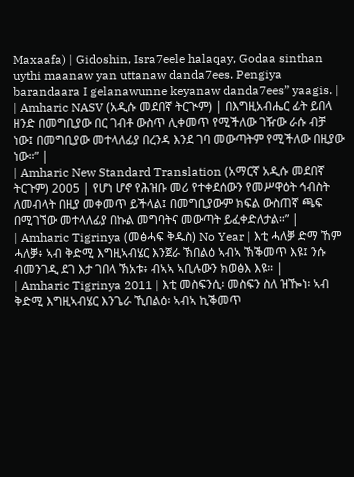Maxaafa) | Gidoshin, Isra7eele halaqay, Godaa sinthan uythi maanaw yan uttanaw danda7ees. Pengiya barandaara I gelanawunne keyanaw danda7ees” yaagis. |
| Amharic NASV (አዲሱ መደበኛ ትርጒም) | በእግዚአብሔር ፊት ይበላ ዘንድ በመግቢያው በር ገብቶ ውስጥ ሊቀመጥ የሚችለው ገዥው ራሱ ብቻ ነው፤ በመግቢያው መተላለፊያ በረንዳ እንደ ገባ መውጣትም የሚችለው በዚያው ነው።” |
| Amharic New Standard Translation (አማርኛ አዲሱ መደበኛ ትርጉም) 2005 | የሆነ ሆኖ የሕዝቡ መሪ የተቀደሰውን የመሥዋዕት ኅብስት ለመብላት በዚያ መቀመጥ ይችላል፤ በመግቢያውም ክፍል ውስጠኛ ጫፍ በሚገኘው መተላለፊያ በኩል መግባትና መውጣት ይፈቀድለታል።” |
| Amharic Tigrinya (መፅሓፍ ቅዱስ) No Year | እቲ ሓለቓ ድማ ኸም ሓለቓ፥ ኣብ ቅድሚ እግዚኣብሄር እንጀራ ኽበልዕ ኣብኣ ኽቕመጥ እዩ፤ ንሱ ብመንገዲ ደገ እታ ገበላ ኽአቱ፥ ብኣኣ ኣቢሉውን ክወፅእ እዩ። |
| Amharic Tigrinya 2011 | እቲ መስፍንሲ፡ መስፍን ስለ ዝዀነ፡ ኣብ ቅድሚ እግዚኣብሄር እንጌራ ኺበልዕ፡ ኣብኣ ኪቕመጥ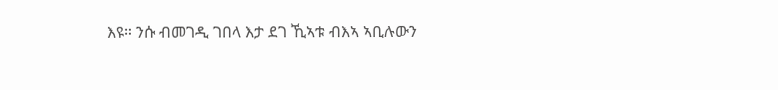እዩ። ንሱ ብመገዲ ገበላ እታ ደገ ኺኣቱ ብእኣ ኣቢሉውን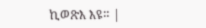ኪወጽእ እዩ። |